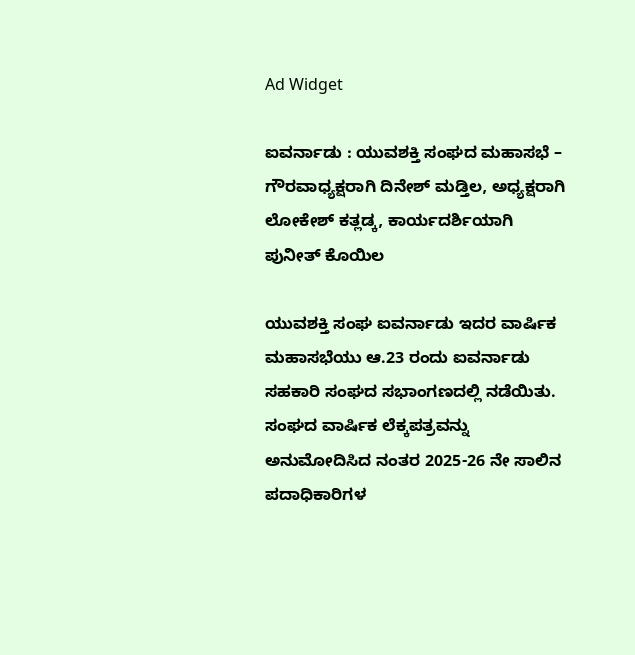Ad Widget

ಐವರ್ನಾಡು : ಯುವಶಕ್ತಿ ಸಂಘದ ಮಹಾಸಭೆ –  ಗೌರವಾಧ್ಯಕ್ಷರಾಗಿ ದಿನೇಶ್ ಮಡ್ತಿಲ, ಅಧ್ಯಕ್ಷರಾಗಿ ಲೋಕೇಶ್ ಕತ್ಲಡ್ಕ, ಕಾರ್ಯದರ್ಶಿಯಾಗಿ ಪುನೀತ್ ಕೊಯಿಲ

ಯುವಶಕ್ತಿ ಸಂಘ ಐವರ್ನಾಡು ಇದರ ವಾರ್ಷಿಕ ಮಹಾಸಭೆಯು ಆ.23 ರಂದು ಐವರ್ನಾಡು ಸಹಕಾರಿ ಸಂಘದ ಸಭಾಂಗಣದಲ್ಲಿ ನಡೆಯಿತು.
ಸಂಘದ ವಾರ್ಷಿಕ ಲೆಕ್ಕಪತ್ರವನ್ನು ಅನುಮೋದಿಸಿದ ನಂತರ 2025-26 ನೇ ಸಾಲಿನ ಪದಾಧಿಕಾರಿಗಳ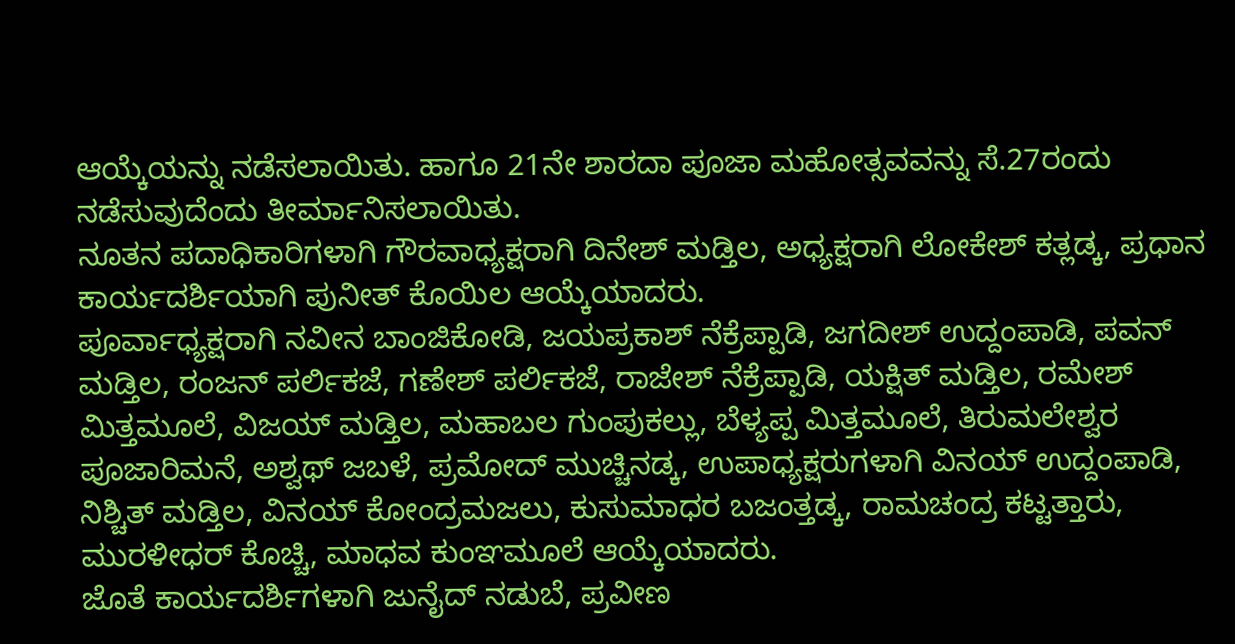ಆಯ್ಕೆಯನ್ನು ನಡೆಸಲಾಯಿತು. ಹಾಗೂ 21ನೇ ಶಾರದಾ ಪೂಜಾ ಮಹೋತ್ಸವವನ್ನು ಸೆ.27ರಂದು ನಡೆಸುವುದೆಂದು ತೀರ್ಮಾನಿಸಲಾಯಿತು.
ನೂತನ ಪದಾಧಿಕಾರಿಗಳಾಗಿ ಗೌರವಾಧ್ಯಕ್ಷರಾಗಿ ದಿನೇಶ್ ಮಡ್ತಿಲ, ಅಧ್ಯಕ್ಷರಾಗಿ ಲೋಕೇಶ್ ಕತ್ಲಡ್ಕ, ಪ್ರಧಾನ ಕಾರ್ಯದರ್ಶಿಯಾಗಿ ಪುನೀತ್ ಕೊಯಿಲ ಆಯ್ಕೆಯಾದರು.
ಪೂರ್ವಾಧ್ಯಕ್ಷರಾಗಿ ನವೀನ ಬಾಂಜಿಕೋಡಿ, ಜಯಪ್ರಕಾಶ್ ನೆಕ್ರೆಪ್ಪಾಡಿ, ಜಗದೀಶ್ ಉದ್ದಂಪಾಡಿ, ಪವನ್ ಮಡ್ತಿಲ, ರಂಜನ್ ಪರ್ಲಿಕಜೆ, ಗಣೇಶ್ ಪರ್ಲಿಕಜೆ, ರಾಜೇಶ್ ನೆಕ್ರೆಪ್ಪಾಡಿ, ಯಕ್ಷಿತ್ ಮಡ್ತಿಲ, ರಮೇಶ್ ಮಿತ್ತಮೂಲೆ, ವಿಜಯ್ ಮಡ್ತಿಲ, ಮಹಾಬಲ ಗುಂಪುಕಲ್ಲು, ಬೆಳ್ಯಪ್ಪ ಮಿತ್ತಮೂಲೆ, ತಿರುಮಲೇಶ್ವರ ಪೂಜಾರಿಮನೆ, ಅಶ್ವಥ್ ಜಬಳೆ, ಪ್ರಮೋದ್ ಮುಚ್ಚಿನಡ್ಕ, ಉಪಾಧ್ಯಕ್ಷರುಗಳಾಗಿ ವಿನಯ್ ಉದ್ದಂಪಾಡಿ, ನಿಶ್ಚಿತ್ ಮಡ್ತಿಲ, ವಿನಯ್ ಕೋಂದ್ರಮಜಲು, ಕುಸುಮಾಧರ ಬಜಂತ್ತಡ್ಕ, ರಾಮಚಂದ್ರ ಕಟ್ಟತ್ತಾರು, ಮುರಳೀಧರ್ ಕೊಚ್ಚಿ, ಮಾಧವ ಕುಂಞಮೂಲೆ ಆಯ್ಕೆಯಾದರು.
ಜೊತೆ ಕಾರ್ಯದರ್ಶಿಗಳಾಗಿ ಜುನೈದ್ ನಡುಬೆ, ಪ್ರವೀಣ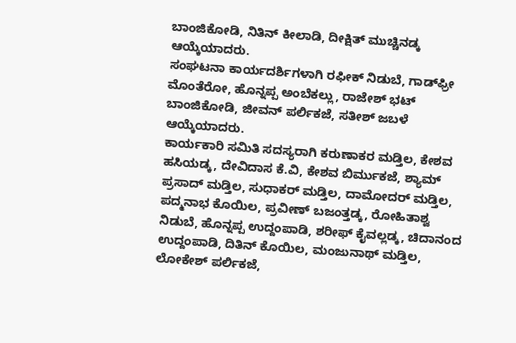ಬಾಂಜಿಕೋಡಿ, ನಿತಿನ್ ಕೀಲಾಡಿ, ದೀಕ್ಷಿತ್ ಮುಚ್ಚಿನಡ್ಕ ಆಯ್ಕೆಯಾದರು.
ಸಂಘಟನಾ ಕಾರ್ಯದರ್ಶಿಗಳಾಗಿ ರಫೀಕ್ ನಿಡುಬೆ, ಗಾಡ್‌ಫ್ರೀ ಮೊಂತೆರೋ, ಹೊನ್ನಪ್ಪ ಅಂಬೆಕಲ್ಲು, ರಾಜೇಶ್ ಭಟ್ ಬಾಂಜಿಕೋಡಿ, ಜೀವನ್ ಪರ್ಲಿಕಜೆ, ಸತೀಶ್ ಜಬಳೆ ಆಯ್ಕೆಯಾದರು.
ಕಾರ್ಯಕಾರಿ ಸಮಿತಿ ಸದಸ್ಯರಾಗಿ ಕರುಣಾಕರ ಮಡ್ತಿಲ, ಕೇಶವ ಹಸಿಯಡ್ಕ, ದೇವಿದಾಸ ಕೆ.ವಿ, ಕೇಶವ ಬಿರ್ಮುಕಜೆ, ಶ್ಯಾಮ್ ಪ್ರಸಾದ್ ಮಡ್ತಿಲ, ಸುಧಾಕರ್ ಮಡ್ತಿಲ, ದಾಮೋದರ್ ಮಡ್ತಿಲ, ಪದ್ಮನಾಭ ಕೊಯಿಲ, ಪ್ರವೀಣ್ ಬಜಂತ್ತಡ್ಕ, ರೋಹಿತಾಶ್ವ ನಿಡುಬೆ, ಹೊನ್ನಪ್ಪ ಉದ್ದಂಪಾಡಿ, ಶರೀಫ್ ಕೈವಲ್ಲಡ್ಕ, ಚಿದಾನಂದ ಉದ್ದಂಪಾಡಿ, ದಿತಿನ್ ಕೊಯಿಲ, ಮಂಜುನಾಥ್ ಮಡ್ತಿಲ, ಲೋಕೇಶ್ ಪರ್ಲಿಕಜೆ,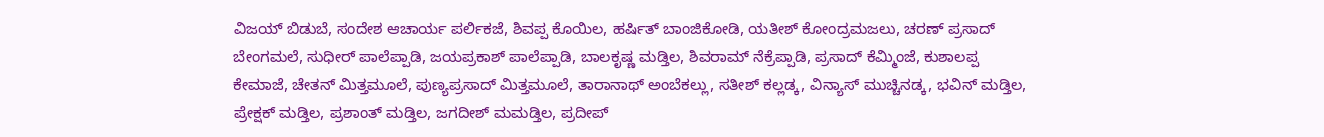ವಿಜಯ್ ಬಿಡುಬೆ, ಸಂದೇಶ ಆಚಾರ್ಯ ಪರ್ಲಿಕಜೆ, ಶಿವಪ್ಪ ಕೊಯಿಲ, ಹರ್ಷಿತ್ ಬಾಂಜಿಕೋಡಿ, ಯತೀಶ್ ಕೋಂದ್ರಮಜಲು, ಚರಣ್‌ ಪ್ರಸಾದ್ ಬೇಂಗಮಲೆ, ಸುಧೀರ್ ಪಾಲೆಪ್ಪಾಡಿ, ಜಯಪ್ರಕಾಶ್‌ ಪಾಲೆಪ್ಪಾಡಿ, ಬಾಲಕೃಷ್ಣ ಮಡ್ತಿಲ, ಶಿವರಾಮ್ ನೆಕ್ರೆಪ್ಪಾಡಿ, ಪ್ರಸಾದ್ ಕೆಮ್ಮಿಂಜೆ, ಕುಶಾಲಪ್ಪ ಕೇಮಾಜೆ, ಚೇತನ್ ಮಿತ್ತಮೂಲೆ, ಪುಣ್ಯಪ್ರಸಾದ್ ಮಿತ್ತಮೂಲೆ, ತಾರಾನಾಥ್ ಅಂಬೆಕಲ್ಲು, ಸತೀಶ್ ಕಲ್ಲಡ್ಕ, ವಿನ್ಯಾಸ್ ಮುಚ್ಚಿನಡ್ಕ, ಭವಿನ್ ಮಡ್ತಿಲ, ಪ್ರೇಕ್ಷಕ್ ಮಡ್ತಿಲ, ಪ್ರಶಾಂತ್ ಮಡ್ತಿಲ, ಜಗದೀಶ್ ಮಮಡ್ತಿಲ, ಪ್ರದೀಪ್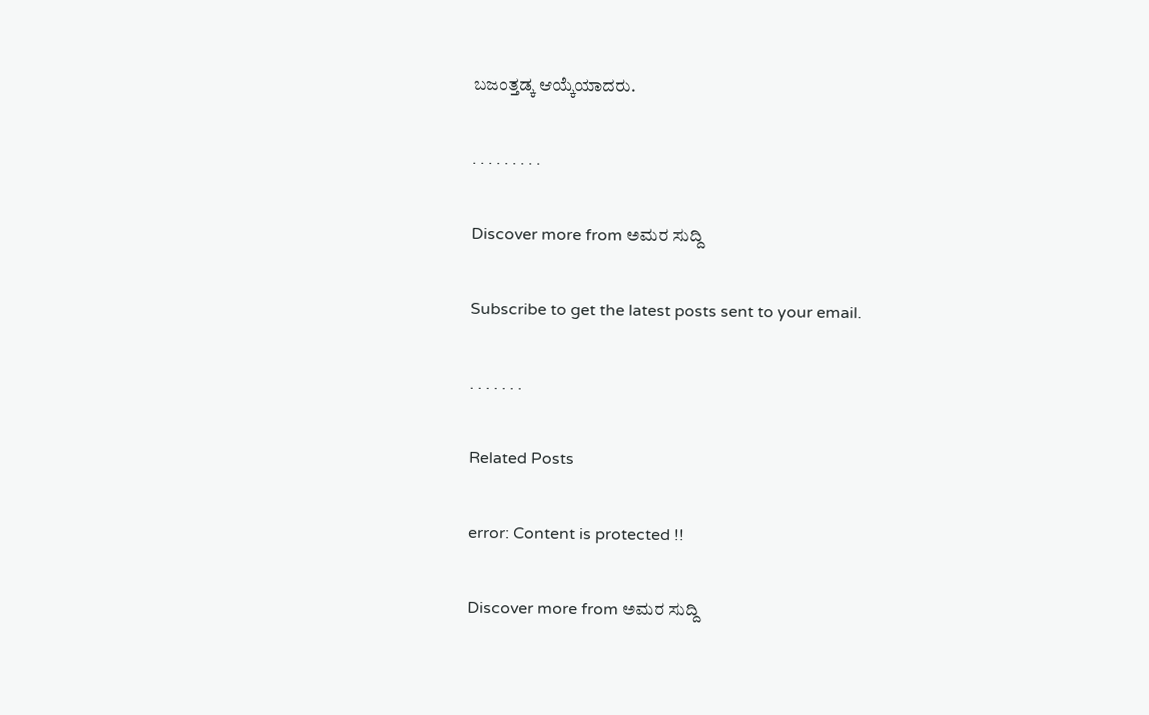ಬಜಂತ್ತಡ್ಕ ಆಯ್ಕೆಯಾದರು.

. . . . . . . . .

Discover more from ಅಮರ ಸುದ್ದಿ

Subscribe to get the latest posts sent to your email.

. . . . . . .

Related Posts

error: Content is protected !!

Discover more from ಅಮರ ಸುದ್ದಿ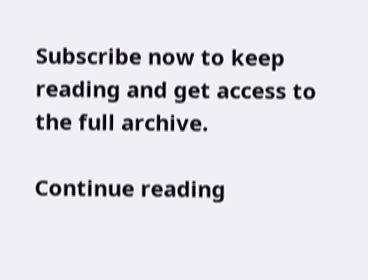Subscribe now to keep reading and get access to the full archive.

Continue reading